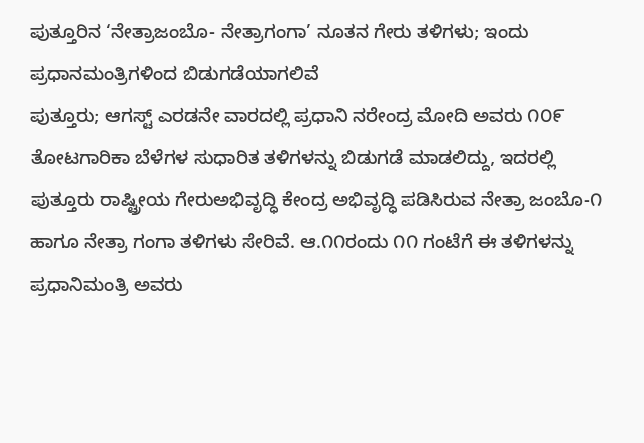ಪುತ್ತೂರಿನ ‘ನೇತ್ರಾಜಂಬೊ- ನೇತ್ರಾಗಂಗಾ’ ನೂತನ ಗೇರು ತಳಿಗಳು; ಇಂದು ಪ್ರಧಾನಮಂತ್ರಿಗಳಿಂದ ಬಿಡುಗಡೆಯಾಗಲಿವೆ
ಪುತ್ತೂರು; ಆಗಸ್ಟ್ ಎರಡನೇ ವಾರದಲ್ಲಿ ಪ್ರಧಾನಿ ನರೇಂದ್ರ ಮೋದಿ ಅವರು ೧೦೯ ತೋಟಗಾರಿಕಾ ಬೆಳೆಗಳ ಸುಧಾರಿತ ತಳಿಗಳನ್ನು ಬಿಡುಗಡೆ ಮಾಡಲಿದ್ದು, ಇದರಲ್ಲಿ ಪುತ್ತೂರು ರಾಷ್ಟ್ರೀಯ ಗೇರುಅಭಿವೃದ್ಧಿ ಕೇಂದ್ರ ಅಭಿವೃದ್ಧಿ ಪಡಿಸಿರುವ ನೇತ್ರಾ ಜಂಬೊ-೧ ಹಾಗೂ ನೇತ್ರಾ ಗಂಗಾ ತಳಿಗಳು ಸೇರಿವೆ. ಆ.೧೧ರಂದು ೧೧ ಗಂಟೆಗೆ ಈ ತಳಿಗಳನ್ನು ಪ್ರಧಾನಿಮಂತ್ರಿ ಅವರು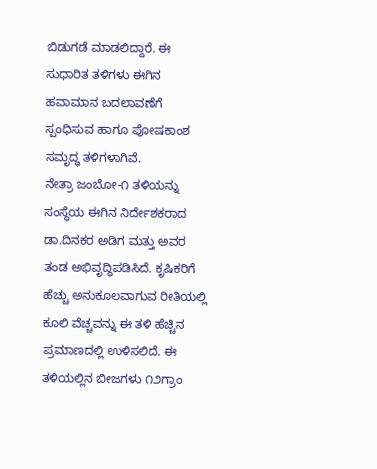ಬಿಡುಗಡೆ ಮಾಡಲಿದ್ದಾರೆ. ಈ ಸುಧಾರಿತ ತಳಿಗಳು ಈಗಿನ ಹವಾಮಾನ ಬದಲಾವಣೆಗೆ ಸ್ಪಂಧಿಸುವ ಹಾಗೂ ಪೋಷಕಾಂಶ ಸಮೃದ್ಧ ತಳಿಗಳಾಗಿವೆ.
ನೇತ್ರಾ ಜಂಬೋ-೧ ತಳಿಯನ್ನು ಸಂಸ್ಥೆಯ ಈಗಿನ ನಿರ್ದೇಶಕರಾದ ಡಾ.ದಿನಕರ ಅಡಿಗ ಮತ್ತು ಅವರ ತಂಡ ಅಭಿವೃದ್ಧಿಪಡಿಸಿದೆ. ಕೃಷಿಕರಿಗೆ ಹೆಚ್ಚು ಅನುಕೂಲವಾಗುವ ರೀತಿಯಲ್ಲಿ ಕೂಲಿ ವೆಚ್ಚವನ್ನು ಈ ತಳಿ ಹೆಚ್ಚಿನ ಪ್ರಮಾಣದಲ್ಲಿ ಉಳಿಸಲಿದೆ. ಈ ತಳಿಯಲ್ಲಿನ ಬೀಜಗಳು ೧೨ಗ್ರಾಂ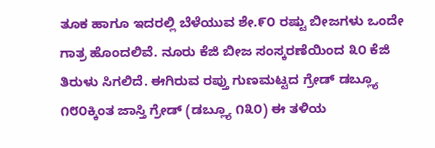ತೂಕ ಹಾಗೂ ಇದರಲ್ಲಿ ಬೆಳೆಯುವ ಶೇ.೯೦ ರಷ್ಟು ಬೀಜಗಳು ಒಂದೇ ಗಾತ್ರ ಹೊಂದಲಿವೆ. ನೂರು ಕೆಜಿ ಬೀಜ ಸಂಸ್ಕರಣೆಯಿಂದ ೩೦ ಕೆಜಿ ತಿರುಳು ಸಿಗಲಿದೆ. ಈಗಿರುವ ರಪ್ತು ಗುಣಮಟ್ಟದ ಗ್ರೇಡ್ ಡಬ್ಲ್ಯೂ ೧೮೦ಕ್ಕಿಂತ ಜಾಸ್ತಿ ಗ್ರೇಡ್ (ಡಬ್ಲ್ಯೂ ೧೩೦) ಈ ತಳಿಯ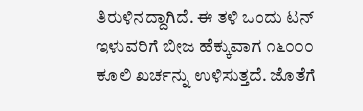ತಿರುಳಿನದ್ದಾಗಿದೆ. ಈ ತಳಿ ಒಂದು ಟನ್ ಇಳುವರಿಗೆ ಬೀಜ ಹೆಕ್ಕುವಾಗ ೧೬೦೦೦ ಕೂಲಿ ಖರ್ಚನ್ನು ಉಳಿಸುತ್ತದೆ. ಜೊತೆಗೆ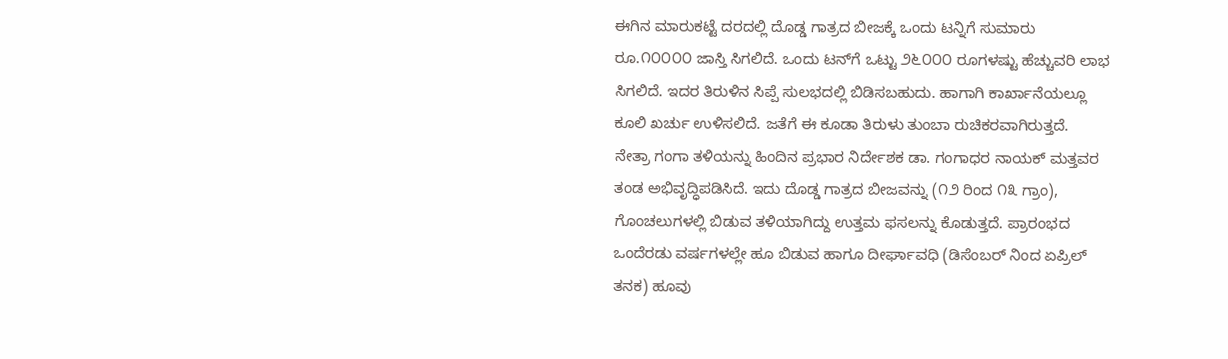ಈಗಿನ ಮಾರುಕಟ್ಟೆ ದರದಲ್ಲಿ ದೊಡ್ಡ ಗಾತ್ರದ ಬೀಜಕ್ಕೆ ಒಂದು ಟನ್ನಿಗೆ ಸುಮಾರು ರೂ.೧೦೦೦೦ ಜಾಸ್ತಿ ಸಿಗಲಿದೆ. ಒಂದು ಟನ್‌ಗೆ ಒಟ್ಟು ೨೬೦೦೦ ರೂಗಳಷ್ಟು ಹೆಚ್ಚುವರಿ ಲಾಭ ಸಿಗಲಿದೆ. ಇದರ ತಿರುಳಿನ ಸಿಪ್ಪೆ ಸುಲಭದಲ್ಲಿ ಬಿಡಿಸಬಹುದು. ಹಾಗಾಗಿ ಕಾರ್ಖಾನೆಯಲ್ಲೂ ಕೂಲಿ ಖರ್ಚು ಉಳಿಸಲಿದೆ. ಜತೆಗೆ ಈ ಕೂಡಾ ತಿರುಳು ತುಂಬಾ ರುಚಿಕರವಾಗಿರುತ್ತದೆ.
ನೇತ್ರಾ ಗಂಗಾ ತಳಿಯನ್ನು ಹಿಂದಿನ ಪ್ರಭಾರ ನಿರ್ದೇಶಕ ಡಾ. ಗಂಗಾಧರ ನಾಯಕ್ ಮತ್ತವರ ತಂಡ ಅಭಿವೃದ್ಧಿಪಡಿಸಿದೆ. ಇದು ದೊಡ್ಡ ಗಾತ್ರದ ಬೀಜವನ್ನು (೧೨ ರಿಂದ ೧೩ ಗ್ರಾಂ), ಗೊಂಚಲುಗಳಲ್ಲಿ ಬಿಡುವ ತಳಿಯಾಗಿದ್ದು ಉತ್ತಮ ಫಸಲನ್ನು ಕೊಡುತ್ತದೆ. ಪ್ರಾರಂಭದ ಒಂದೆರಡು ವರ್ಷಗಳಲ್ಲೇ ಹೂ ಬಿಡುವ ಹಾಗೂ ದೀರ್ಘಾವಧಿ (ಡಿಸೆಂಬರ್ ನಿಂದ ಏಪ್ರಿಲ್ ತನಕ) ಹೂವು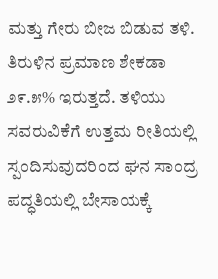ಮತ್ತು ಗೇರು ಬೀಜ ಬಿಡುವ ತಳಿ. ತಿರುಳಿನ ಪ್ರಮಾಣ ಶೇಕಡಾ ೨೯.೫% ಇರುತ್ತದೆ. ತಳಿಯು ಸವರುವಿಕೆಗೆ ಉತ್ತಮ ರೀತಿಯಲ್ಲಿ ಸ್ಪಂದಿಸುವುದರಿಂದ ಘನ ಸಾಂದ್ರ ಪದ್ಧತಿಯಲ್ಲಿ ಬೇಸಾಯಕ್ಕೆ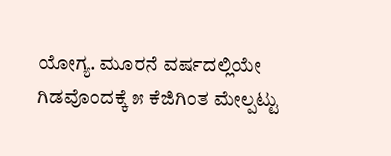ಯೋಗ್ಯ. ಮೂರನೆ ವರ್ಷದಲ್ಲಿಯೇ ಗಿಡವೊಂದಕ್ಕೆ ೫ ಕೆಜಿಗಿಂತ ಮೇಲ್ಪಟ್ಟು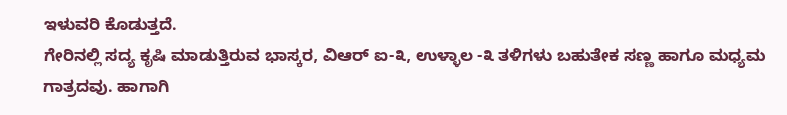ಇಳುವರಿ ಕೊಡುತ್ತದೆ.
ಗೇರಿನಲ್ಲಿ ಸದ್ಯ ಕೃಷಿ ಮಾಡುತ್ತಿರುವ ಭಾಸ್ಕರ, ವಿಆರ್ ಐ-೩, ಉಳ್ಳಾಲ -೩ ತಳಿಗಳು ಬಹುತೇಕ ಸಣ್ಣ ಹಾಗೂ ಮಧ್ಯಮ ಗಾತ್ರದವು. ಹಾಗಾಗಿ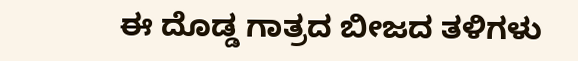ಈ ದೊಡ್ಡ ಗಾತ್ರದ ಬೀಜದ ತಳಿಗಳು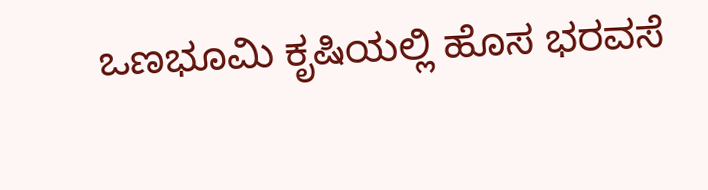ಒಣಭೂಮಿ ಕೃಷಿಯಲ್ಲಿ ಹೊಸ ಭರವಸೆ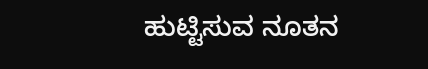ಹುಟ್ಟಿಸುವ ನೂತನ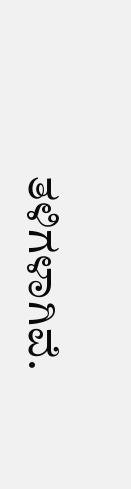ತಳಿಗಳಾಗಿವೆ.